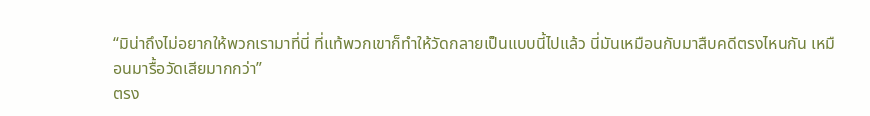“มิน่าถึงไม่อยากให้พวกเรามาที่นี่ ที่แท้พวกเขาก็ทำให้วัดกลายเป็นแบบนี้ไปแล้ว นี่มันเหมือนกับมาสืบคดีตรงไหนกัน เหมือนมารื้อวัดเสียมากกว่า”
ตรง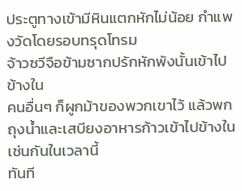ประตูทางเข้ามีหินแตกหักไม่น้อย กำแพงวัดโดยรอบทรุดโทรม
จ้าวซวีจือข้ามซากปรักหักพังนั้นเข้าไปข้างใน
คนอื่นๆ ก็ผูกม้าของพวกเขาไว้ แล้วพกถุงน้ำและเสบียงอาหารก้าวเข้าไปข้างในเช่นกันในเวลานี้
ทันที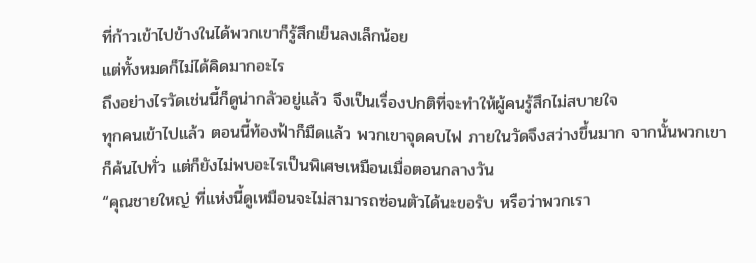ที่ก้าวเข้าไปข้างในได้พวกเขาก็รู้สึกเย็นลงเล็กน้อย
แต่ทั้งหมดก็ไม่ได้คิดมากอะไร
ถึงอย่างไรวัดเช่นนี้ก็ดูน่ากลัวอยู่แล้ว จึงเป็นเรื่องปกติที่จะทำให้ผู้คนรู้สึกไม่สบายใจ
ทุกคนเข้าไปแล้ว ตอนนี้ท้องฟ้าก็มืดแล้ว พวกเขาจุดคบไฟ ภายในวัดจึงสว่างขึ้นมาก จากนั้นพวกเขาก็ค้นไปทั่ว แต่ก็ยังไม่พบอะไรเป็นพิเศษเหมือนเมื่อตอนกลางวัน
“คุณชายใหญ่ ที่แห่งนี้ดูเหมือนจะไม่สามารถซ่อนตัวได้นะขอรับ หรือว่าพวกเรา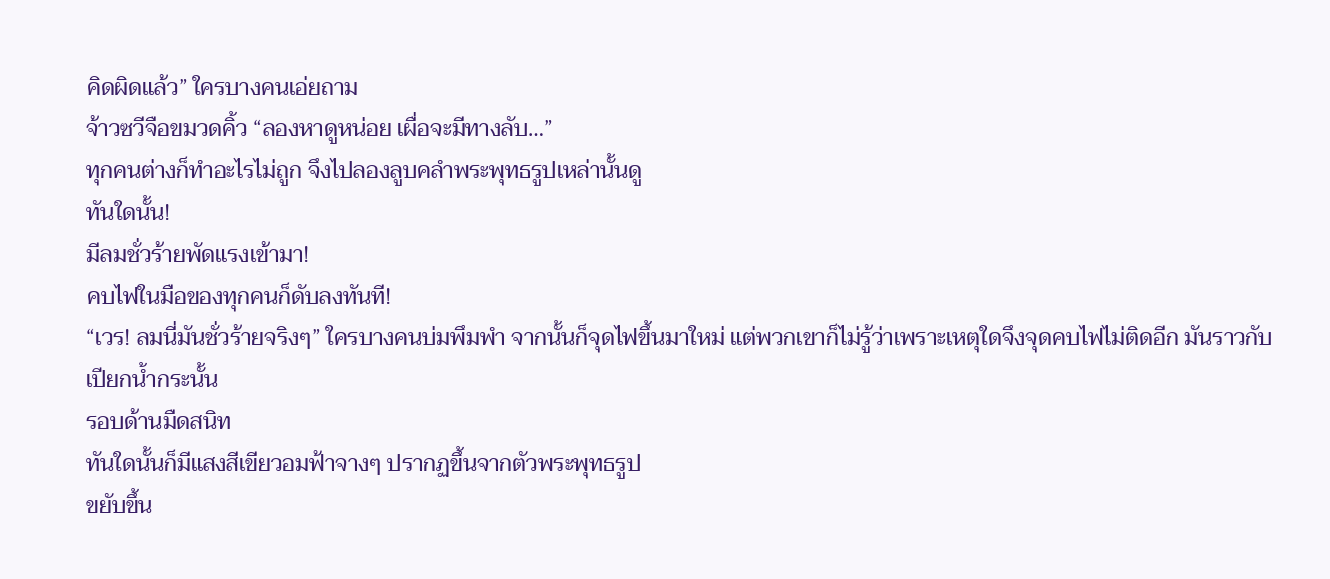คิดผิดแล้ว” ใครบางคนเอ่ยถาม
จ้าวซวีจือขมวดคิ้ว “ลองหาดูหน่อย เผื่อจะมีทางลับ…”
ทุกคนต่างก็ทำอะไรไม่ถูก จึงไปลองลูบคลำพระพุทธรูปเหล่านั้นดู
ทันใดนั้น!
มีลมชั่วร้ายพัดแรงเข้ามา!
คบไฟในมือของทุกคนก็ดับลงทันที!
“เวร! ลมนี่มันชั่วร้ายจริงๆ” ใครบางคนบ่มพึมพำ จากนั้นก็จุดไฟขึ้นมาใหม่ แต่พวกเขาก็ไม่รู้ว่าเพราะเหตุใดจึงจุดคบไฟไม่ติดอีก มันราวกับเปียกน้ำกระนั้น
รอบด้านมืดสนิท
ทันใดนั้นก็มีแสงสีเขียวอมฟ้าจางๆ ปรากฏขึ้นจากตัวพระพุทธรูป
ขยับขึ้น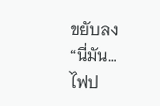ขยับลง
“นี่มัน…ไฟป